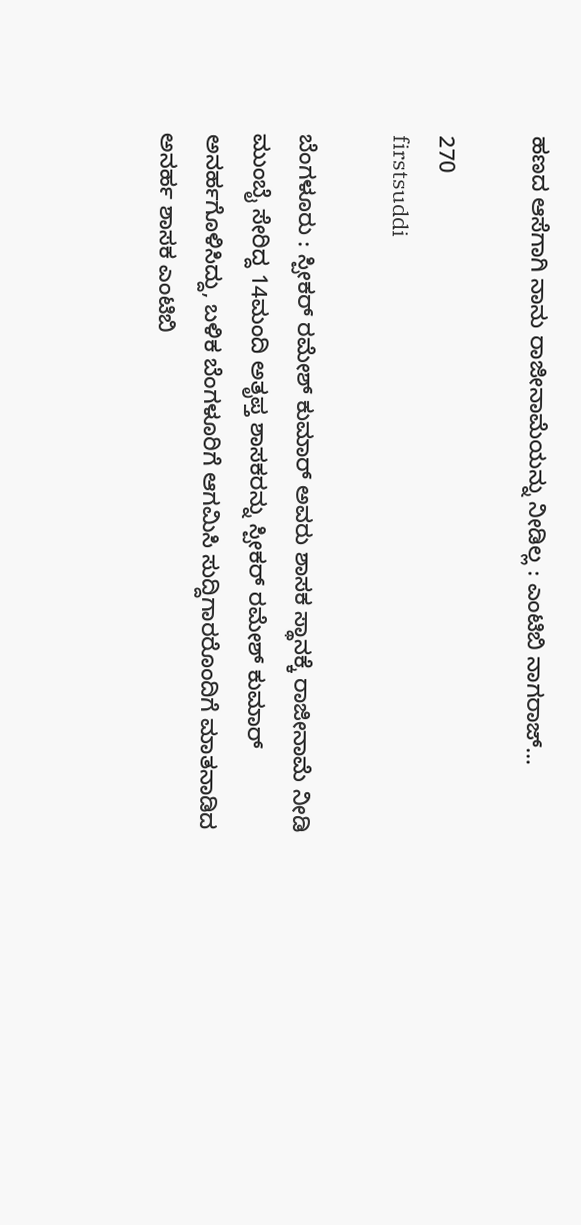ಹಣದ ಆಸೆಗಾಗಿ ನಾನು ರಾಜೀನಾಮೆಯನ್ನು ನೀಡಿಲ್ಲ : ಎಂಟಿಬಿ ನಾಗರಾಜ್…

270
firstsuddi

ಬೆಂಗಳೂರು : ಸ್ಪೀಕರ್ ರಮೇಶ್ ಕುಮಾರ್ ಅವರು ಶಾಸಕ ಸ್ಥಾನಕ್ಕೆ ರಾಜೀನಾಮೆ ನೀಡಿ ಮುಂಬೈ ಸೇರಿದ್ದ 14ಮಂದಿ ಅತೃಪ್ತ ಶಾಸಕರನ್ನು ಸ್ಪೀಕರ್ ರಮೇಶ್ ಕುಮಾರ್ ಅನರ್ಹಗೊಳಿಸಿದ್ದು, ಬಳಿಕ ಬೆಂಗಳೂರಿಗೆ ಆಗಮಿಸಿ ಸುದ್ದಿಗಾರರೊಂದಿಗೆ ಮಾತನಾಡಿದ ಅನರ್ಹ ಶಾಸಕ ಎಂಟಿಬಿ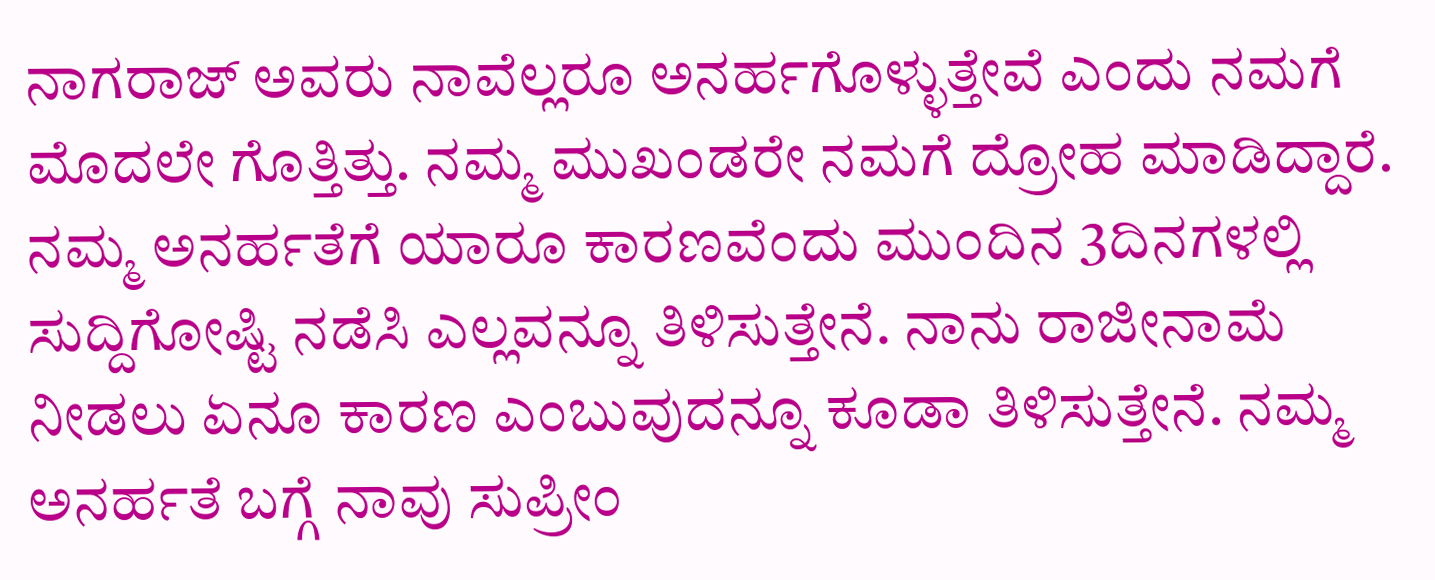ನಾಗರಾಜ್ ಅವರು ನಾವೆಲ್ಲರೂ ಅನರ್ಹಗೊಳ್ಳುತ್ತೇವೆ ಎಂದು ನಮಗೆ ಮೊದಲೇ ಗೊತ್ತಿತ್ತು. ನಮ್ಮ ಮುಖಂಡರೇ ನಮಗೆ ದ್ರೋಹ ಮಾಡಿದ್ದಾರೆ. ನಮ್ಮ ಅನರ್ಹತೆಗೆ ಯಾರೂ ಕಾರಣವೆಂದು ಮುಂದಿನ 3ದಿನಗಳಲ್ಲಿ ಸುದ್ದಿಗೋಷ್ಟಿ ನಡೆಸಿ ಎಲ್ಲವನ್ನೂ ತಿಳಿಸುತ್ತೇನೆ. ನಾನು ರಾಜೀನಾಮೆ ನೀಡಲು ಏನೂ ಕಾರಣ ಎಂಬುವುದನ್ನೂ ಕೂಡಾ ತಿಳಿಸುತ್ತೇನೆ. ನಮ್ಮ ಅನರ್ಹತೆ ಬಗ್ಗೆ ನಾವು ಸುಪ್ರೀಂ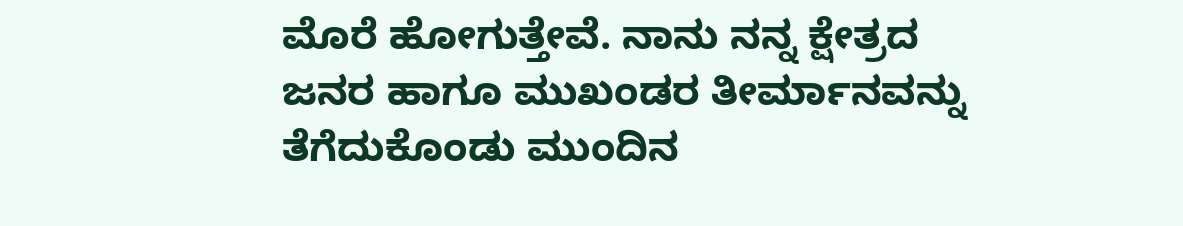ಮೊರೆ ಹೋಗುತ್ತೇವೆ. ನಾನು ನನ್ನ ಕ್ಷೇತ್ರದ ಜನರ ಹಾಗೂ ಮುಖಂಡರ ತೀರ್ಮಾನವನ್ನು ತೆಗೆದುಕೊಂಡು ಮುಂದಿನ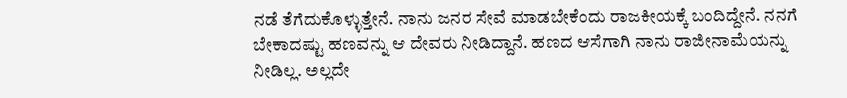ನಡೆ ತೆಗೆದುಕೊಳ್ಳುತ್ತೇನೆ. ನಾನು ಜನರ ಸೇವೆ ಮಾಡಬೇಕೆಂದು ರಾಜಕೀಯಕ್ಕೆ ಬಂದಿದ್ದೇನೆ. ನನಗೆ ಬೇಕಾದಷ್ಟು ಹಣವನ್ನು ಆ ದೇವರು ನೀಡಿದ್ದಾನೆ. ಹಣದ ಆಸೆಗಾಗಿ ನಾನು ರಾಜೀನಾಮೆಯನ್ನು ನೀಡಿಲ್ಲ. ಅಲ್ಲದೇ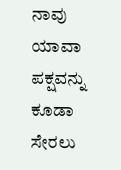ನಾವು ಯಾವಾ ಪಕ್ಷವನ್ನು ಕೂಡಾ ಸೇರಲು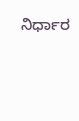ನಿರ್ಧಾರ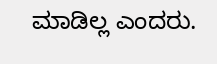ಮಾಡಿಲ್ಲ ಎಂದರು.